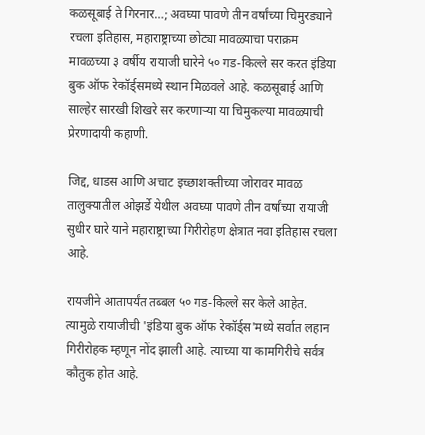कळसूबाई ते गिरनार…; अवघ्या पावणे तीन वर्षांच्या चिमुरड्याने रचला इतिहास, महाराष्ट्राच्या छोट्या मावळ्याचा पराक्रम
मावळच्या ३ वर्षीय रायाजी घारेने ५० गड-किल्ले सर करत इंडिया बुक ऑफ रेकॉर्ड्समध्ये स्थान मिळवले आहे. कळसूबाई आणि साल्हेर सारखी शिखरे सर करणाऱ्या या चिमुकल्या मावळ्याची प्रेरणादायी कहाणी.

जिद्द, धाडस आणि अचाट इच्छाशक्तीच्या जोरावर मावळ तालुक्यातील ओझर्डे येथील अवघ्या पावणे तीन वर्षांच्या रायाजी सुधीर घारे याने महाराष्ट्राच्या गिरीरोहण क्षेत्रात नवा इतिहास रचला आहे.

रायजीने आतापर्यंत तब्बल ५० गड-किल्ले सर केले आहेत. त्यामुळे रायाजीची 'इंडिया बुक ऑफ रेकॉर्ड्स'मध्ये सर्वात लहान गिरीरोहक म्हणून नोंद झाली आहे. त्याच्या या कामगिरीचे सर्वत्र कौतुक होत आहे.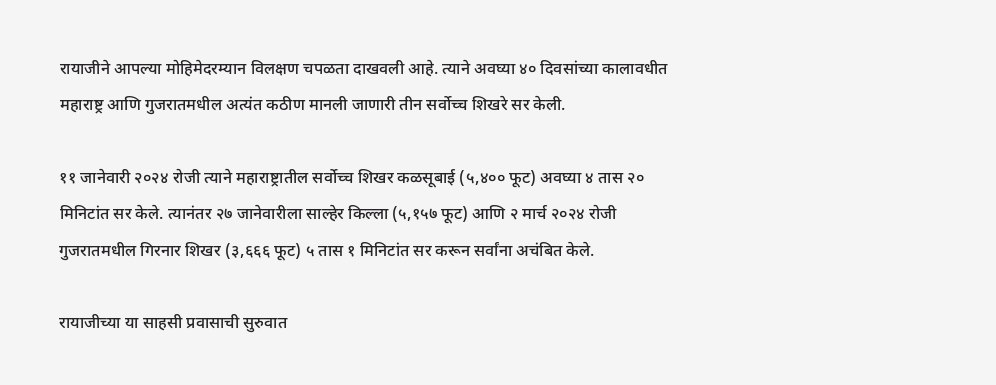रायाजीने आपल्या मोहिमेदरम्यान विलक्षण चपळता दाखवली आहे. त्याने अवघ्या ४० दिवसांच्या कालावधीत महाराष्ट्र आणि गुजरातमधील अत्यंत कठीण मानली जाणारी तीन सर्वोच्च शिखरे सर केली.

११ जानेवारी २०२४ रोजी त्याने महाराष्ट्रातील सर्वोच्च शिखर कळसूबाई (५,४०० फूट) अवघ्या ४ तास २० मिनिटांत सर केले. त्यानंतर २७ जानेवारीला साल्हेर किल्ला (५,१५७ फूट) आणि २ मार्च २०२४ रोजी गुजरातमधील गिरनार शिखर (३,६६६ फूट) ५ तास १ मिनिटांत सर करून सर्वांना अचंबित केले.

रायाजीच्या या साहसी प्रवासाची सुरुवात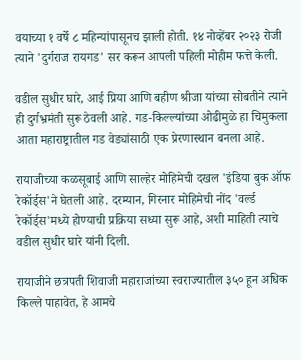वयाच्या १ वर्षे ८ महिन्यांपासूनच झाली होती. १४ नोव्हेंबर २०२३ रोजी त्याने 'दुर्गराज रायगड' सर करून आपली पहिली मोहीम फत्ते केली.

वडील सुधीर घारे, आई प्रिया आणि बहीण श्रीजा यांच्या सोबतीने त्याने ही दुर्गभ्रमंती सुरू ठेवली आहे. गड-किल्ल्यांच्या ओढीमुळे हा चिमुकला आता महाराष्ट्रातील गड वेड्यांसाठी एक प्रेरणास्थान बनला आहे.

रायाजीच्या कळसूबाई आणि साल्हेर मोहिमेची दखल 'इंडिया बुक ऑफ रेकॉर्ड्स'ने घेतली आहे. दरम्यान, गिरनार मोहिमेची नोंद 'वर्ल्ड रेकॉर्ड्स'मध्ये होण्याची प्रक्रिया सध्या सुरू आहे, अशी माहिती त्याचे वडील सुधीर घारे यांनी दिली.

रायाजीने छत्रपती शिवाजी महाराजांच्या स्वराज्यातील ३५० हून अधिक किल्ले पाहावेत, हे आमचे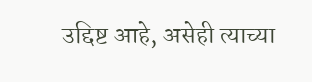उद्दिष्ट आहे, असेही त्याच्या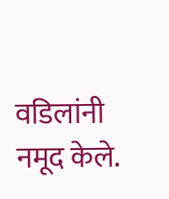वडिलांनी नमूद केले.